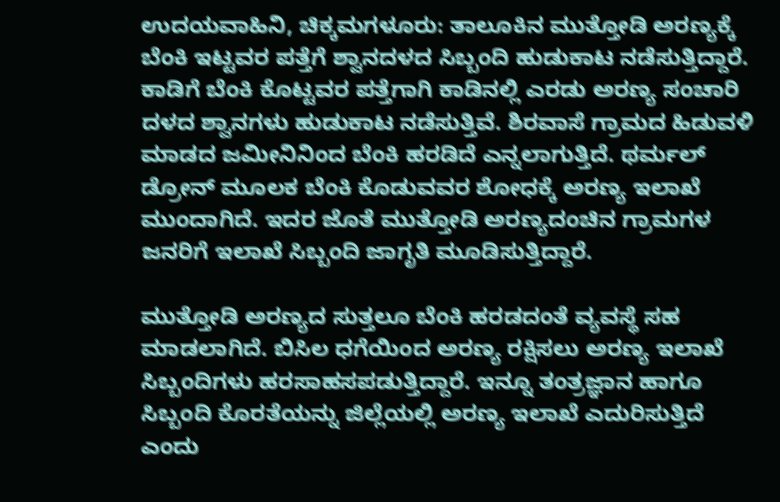ಉದಯವಾಹಿನಿ, ಚಿಕ್ಕಮಗಳೂರು: ತಾಲೂಕಿನ ಮುತ್ತೋಡಿ ಅರಣ್ಯಕ್ಕೆ ಬೆಂಕಿ ಇಟ್ಟವರ ಪತ್ತೆಗೆ ಶ್ವಾನದಳದ ಸಿಬ್ಬಂದಿ ಹುಡುಕಾಟ ನಡೆಸುತ್ತಿದ್ದಾರೆ. ಕಾಡಿಗೆ ಬೆಂಕಿ ಕೊಟ್ಟವರ ಪತ್ತೆಗಾಗಿ ಕಾಡಿನಲ್ಲಿ ಎರಡು ಅರಣ್ಯ ಸಂಚಾರಿ ದಳದ ಶ್ವಾನಗಳು ಹುಡುಕಾಟ ನಡೆಸುತ್ತಿವೆ. ಶಿರವಾಸೆ ಗ್ರಾಮದ ಹಿಡುವಳಿ ಮಾಡದ ಜಮೀನಿನಿಂದ ಬೆಂಕಿ ಹರಡಿದೆ ಎನ್ನಲಾಗುತ್ತಿದೆ. ಥರ್ಮಲ್ ಡ್ರೋನ್ ಮೂಲಕ ಬೆಂಕಿ ಕೊಡುವವರ ಶೋಧಕ್ಕೆ ಅರಣ್ಯ ಇಲಾಖೆ ಮುಂದಾಗಿದೆ. ಇದರ ಜೊತೆ ಮುತ್ತೋಡಿ ಅರಣ್ಯದಂಚಿನ ಗ್ರಾಮಗಳ ಜನರಿಗೆ ಇಲಾಖೆ ಸಿಬ್ಬಂದಿ ಜಾಗೃತಿ ಮೂಡಿಸುತ್ತಿದ್ದಾರೆ.

ಮುತ್ತೋಡಿ ಅರಣ್ಯದ ಸುತ್ತಲೂ ಬೆಂಕಿ ಹರಡದಂತೆ ವ್ಯವಸ್ಥೆ ಸಹ ಮಾಡಲಾಗಿದೆ. ಬಿಸಿಲ ಧಗೆಯಿಂದ ಅರಣ್ಯ ರಕ್ಷಿಸಲು ಅರಣ್ಯ ಇಲಾಖೆ ಸಿಬ್ಬಂದಿಗಳು ಹರಸಾಹಸಪಡುತ್ತಿದ್ದಾರೆ. ಇನ್ನೂ ತಂತ್ರಜ್ಞಾನ ಹಾಗೂ ಸಿಬ್ಬಂದಿ ಕೊರತೆಯನ್ನು ಜಿಲ್ಲೆಯಲ್ಲಿ ಅರಣ್ಯ ಇಲಾಖೆ ಎದುರಿಸುತ್ತಿದೆ ಎಂದು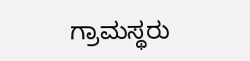ಗ್ರಾಮಸ್ಥರು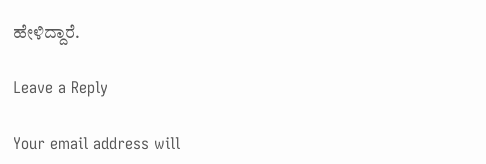ಹೇಳಿದ್ದಾರೆ.

Leave a Reply

Your email address will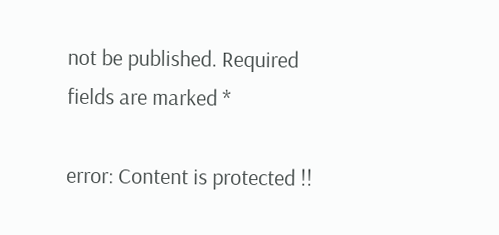not be published. Required fields are marked *

error: Content is protected !!